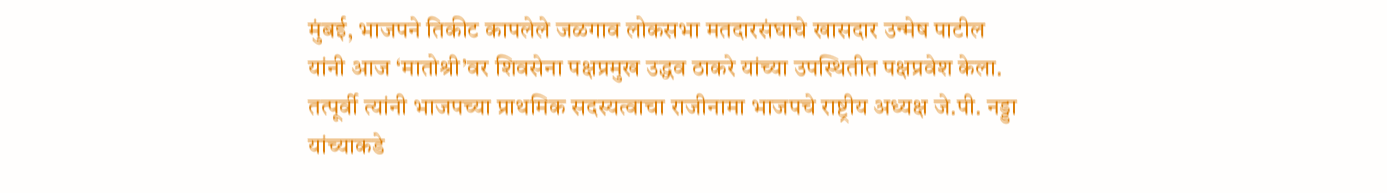मुंबई, भाजपने तिकीट कापलेले जळगाव लोकसभा मतदारसंघाचे खासदार उन्मेष पाटील यांनी आज ‘मातोश्री’वर शिवसेना पक्षप्रमुख उद्धव ठाकरे यांच्या उपस्थितीत पक्षप्रवेश केला. तत्पूर्वी त्यांनी भाजपच्या प्राथमिक सदस्यत्वाचा राजीनामा भाजपचे राष्ट्रीय अध्यक्ष जे.पी. नड्डा यांच्याकडे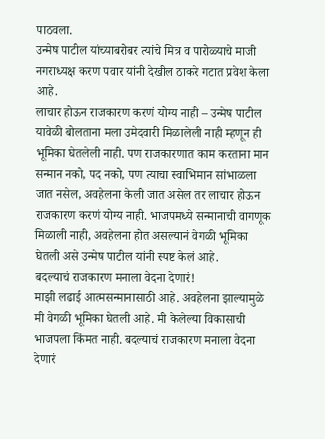पाठवला.
उन्मेष पाटील यांच्याबरोबर त्यांचे मित्र व पारोळ्याचे माजी नगराध्यक्ष करण पवार यांनी देखील ठाकरे गटात प्रवेश केला आहे.
लाचार होऊन राजकारण करणं योग्य नाही – उन्मेष पाटील
यावेळी बोलताना मला उमेदवारी मिळालेली नाही म्हणून ही भूमिका घेतलेली नाही. पण राजकारणात काम करताना मान सन्मान नको, पद नको, पण त्याचा स्वाभिमान सांभाळला जात नसेल, अवहेलना केली जात असेल तर लाचार होऊन राजकारण करणं योग्य नाही. भाजपमध्ये सन्मानाची वागणूक मिळाली नाही, अवहेलना होत असल्यानं वेगळी भूमिका घेतली असे उन्मेष पाटील यांनी स्पष्ट केलं आहे.
बदल्याचं राजकारण मनाला वेदना देणारं!
माझी लढाई आत्मसन्मानासाठी आहे. अवहेलना झाल्यामुळे मी वेगळी भूमिका घेतली आहे. मी केलेल्या विकासाची भाजपला किंमत नाही. बदल्याचं राजकारण मनाला वेदना देणारं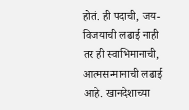होतं. ही पदाची, जय-विजयाची लढाई नाही तर ही स्वाभिमानाची, आत्मसन्मानाची लढाई आहे. खानदेशाच्या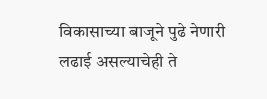विकासाच्या बाजूने पुढे नेणारी लढाई असल्याचेही ते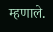म्हणाले.